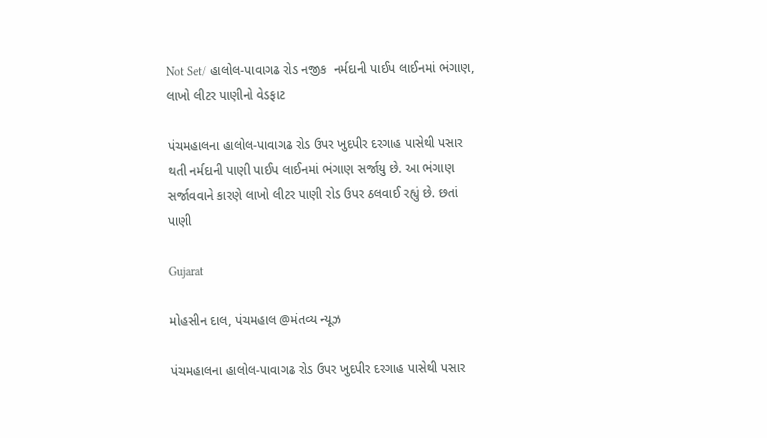Not Set/ હાલોલ-પાવાગઢ રોડ નજીક  નર્મદાની પાઈપ લાઈનમાં ભંગાણ, લાખો લીટર પાણીનો વેડફાટ

પંચમહાલના હાલોલ-પાવાગઢ રોડ ઉપર ખુદપીર દરગાહ પાસેથી પસાર થતી નર્મદાની પાણી પાઈપ લાઈનમાં ભંગાણ સર્જાયુ છે. આ ભંગાણ સર્જાવવાને કારણે લાખો લીટર પાણી રોડ ઉપર ઠલવાઈ રહ્યું છે. છતાં પાણી

Gujarat

મોહસીન દાલ, પંચમહાલ @મંતવ્ય ન્યૂઝ

પંચમહાલના હાલોલ-પાવાગઢ રોડ ઉપર ખુદપીર દરગાહ પાસેથી પસાર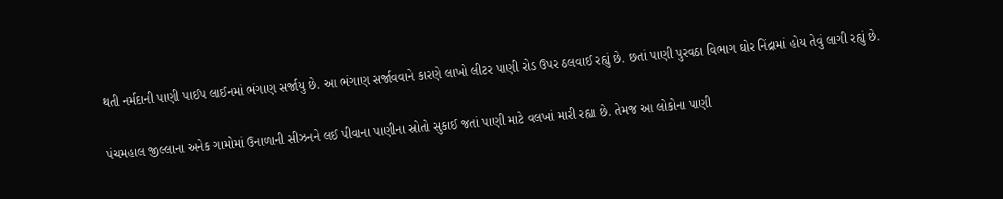થતી નર્મદાની પાણી પાઈપ લાઈનમાં ભંગાણ સર્જાયુ છે. આ ભંગાણ સર્જાવવાને કારણે લાખો લીટર પાણી રોડ ઉપર ઠલવાઈ રહ્યું છે. છતાં પાણી પુરવઠા વિભાગ ઘોર નિંદ્રામાં હોય તેવું લાગી રહ્યું છે.

પંચમહાલ જીલ્લાના અનેક ગામોમાં ઉનાળાની સીઝનને લઈ પીવાના પાણીના સ્રોતો સુકાઈ જતાં પાણી માટે વલખાં મારી રહ્યા છે. તેમજ આ લોકોના પાણી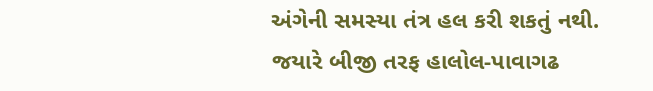અંગેની સમસ્યા તંત્ર હલ કરી શકતું નથી. જયારે બીજી તરફ હાલોલ-પાવાગઢ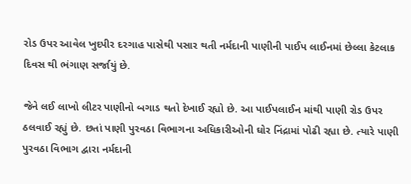રોડ ઉપર આવેલ ખુદપીર દરગાહ પાસેથી પસાર થતી નર્મદાની પાણીની પાઈપ લાઈનમાં છેલ્લા કેટલાક દિવસ થી ભંગાણ સર્જાયું છે.

જેને લઈ લાખો લીટર પાણીનો બગાડ થતો દેખાઈ રહ્યો છે. આ પાઈપલાઈન માંથી પાણી રોડ ઉપર ઠલવાઈ રહ્યું છે. છતાં પાણી પુરવઠા વિભાગના અધિકારીઓની ઘોર નિંદ્રામાં પોઢી રહ્યા છે. ત્યારે પાણી પુરવઠા વિભાગ દ્વારા નર્મદાની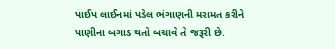પાઈપ લાઈનમાં પડેલ ભંગાણની મરામત કરીને પાણીના બગાડ થતો બચાવે તે જરૂરી છે.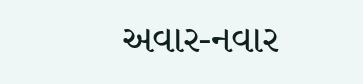અવાર-નવાર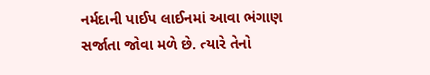નર્મદાની પાઈપ લાઈનમાં આવા ભંગાણ સર્જાતા જોવા મળે છે. ત્યારે તેનો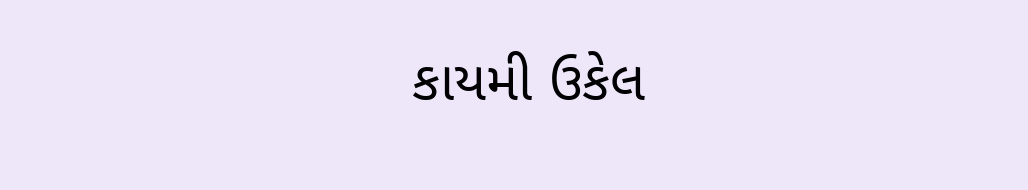કાયમી ઉકેલ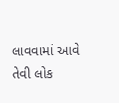લાવવામાં આવે તેવી લોક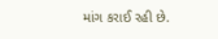માંગ કરાઈ રહી છે.